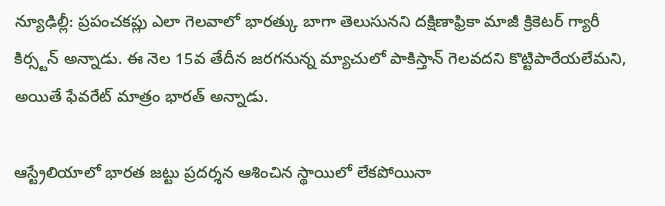న్యూఢిల్లీ: ప్రపంచకప్లు ఎలా గెలవాలో భారత్కు బాగా తెలుసునని దక్షిణాఫ్రికా మాజీ క్రికెటర్ గ్యారీ కిర్స్టన్ అన్నాడు. ఈ నెల 15వ తేదీన జరగనున్న మ్యాచులో పాకిస్తాన్ గెలవదని కొట్టిపారేయలేమని, అయితే ఫేవరేట్ మాత్రం భారత్ అన్నాడు.

ఆస్ట్రేలియాలో భారత జట్టు ప్రదర్శన ఆశించిన స్థాయిలో లేకపోయినా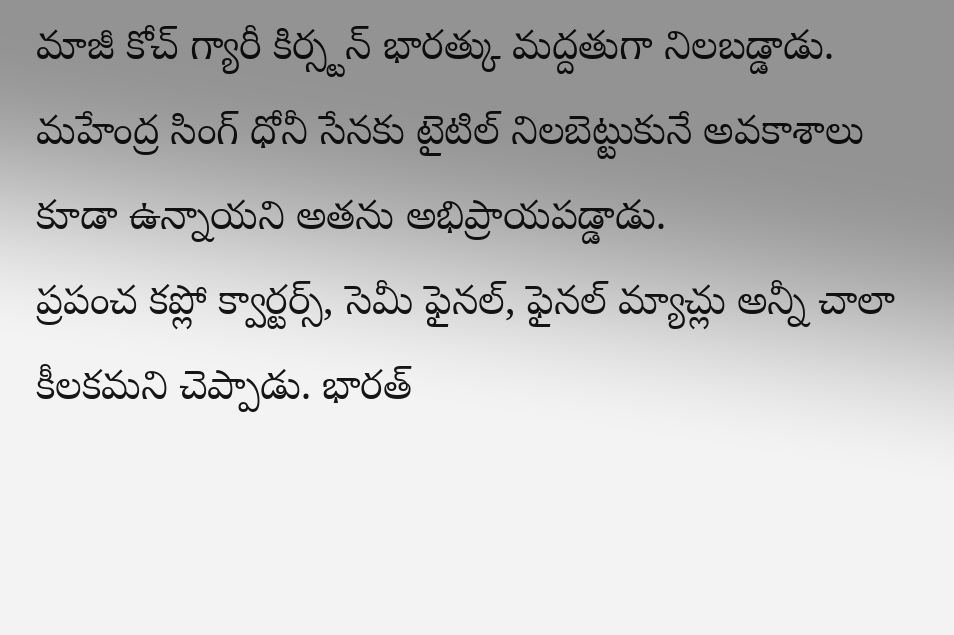మాజీ కోచ్ గ్యారీ కిర్స్టన్ భారత్కు మద్దతుగా నిలబడ్డాడు. మహేంద్ర సింగ్ ధోనీ సేనకు టైటిల్ నిలబెట్టుకునే అవకాశాలు కూడా ఉన్నాయని అతను అభిప్రాయపడ్డాడు.
ప్రపంచ కప్లో క్వార్టర్స్, సెమీ ఫైనల్, ఫైనల్ మ్యాచ్లు అన్నీ చాలా కీలకమని చెప్పాడు. భారత్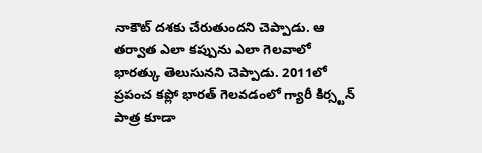నాకౌట్ దశకు చేరుతుందని చెప్పాడు. ఆ తర్వాత ఎలా కప్పును ఎలా గెలవాలో భారత్కు తెలుసునని చెప్పాడు. 2011లో ప్రపంచ కప్లో భారత్ గెలవడంలో గ్యారీ కిర్స్టన్ పాత్ర కూడా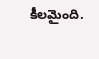కీలమైంది.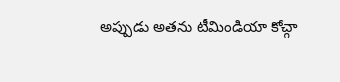అప్పుడు అతను టీమిండియా కోచ్గా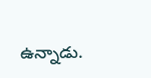ఉన్నాడు.